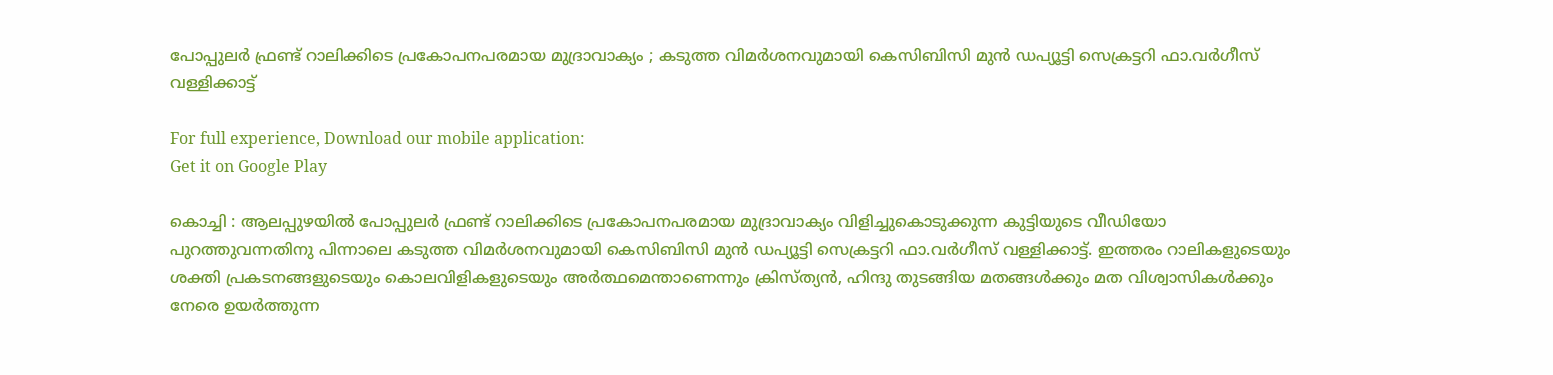പോപ്പുലര്‍ ഫ്രണ്ട് റാലിക്കിടെ പ്രകോപനപരമായ മുദ്രാവാക്യം ; കടുത്ത വിമര്‍ശനവുമായി കെസിബിസി മുന്‍ ഡപ്യൂട്ടി സെക്രട്ടറി ഫാ.വര്‍ഗീസ് വള്ളിക്കാട്ട്

For full experience, Download our mobile application:
Get it on Google Play

കൊച്ചി : ആലപ്പുഴയില്‍ പോപ്പുലര്‍ ഫ്രണ്ട് റാലിക്കിടെ പ്രകോപനപരമായ മുദ്രാവാക്യം വിളിച്ചുകൊടുക്കുന്ന കുട്ടിയുടെ വീഡിയോ പുറത്തുവന്നതിനു പിന്നാലെ കടുത്ത വിമര്‍ശനവുമായി കെസിബിസി മുന്‍ ഡപ്യൂട്ടി സെക്രട്ടറി ഫാ.വര്‍ഗീസ് വള്ളിക്കാട്ട്. ഇത്തരം റാലികളുടെയും ശക്തി പ്രകടനങ്ങളുടെയും കൊലവിളികളുടെയും അര്‍ത്ഥമെന്താണെന്നും ക്രിസ്ത്യന്‍, ഹിന്ദു തുടങ്ങിയ മതങ്ങള്‍ക്കും മത വിശ്വാസികള്‍ക്കും നേരെ ഉയര്‍ത്തുന്ന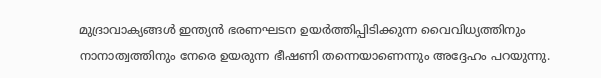മുദ്രാവാക്യങ്ങള്‍ ഇന്ത്യന്‍ ഭരണഘടന ഉയര്‍ത്തിപ്പിടിക്കുന്ന വൈവിധ്യത്തിനും നാനാത്വത്തിനും നേരെ ഉയരുന്ന ഭീഷണി തന്നെയാണെന്നും അദ്ദേഹം പറയുന്നു.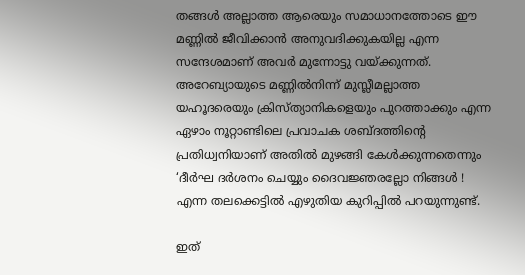തങ്ങള്‍ അല്ലാത്ത ആരെയും സമാധാനത്തോടെ ഈ മണ്ണില്‍ ജീവിക്കാന്‍ അനുവദിക്കുകയില്ല എന്ന സന്ദേശമാണ് അവര്‍ മുന്നോട്ടു വയ്ക്കുന്നത്. അറേബ്യായുടെ മണ്ണില്‍നിന്ന് മുസ്ലീമല്ലാത്ത യഹൂദരെയും ക്രിസ്ത്യാനികളെയും പുറത്താക്കും എന്ന ഏഴാം നൂറ്റാണ്ടിലെ പ്രവാചക ശബ്ദത്തിന്റെ പ്രതിധ്വനിയാണ് അതില്‍ മുഴങ്ങി കേള്‍ക്കുന്നതെന്നും ‘ദീര്‍ഘ ദര്‍ശനം ചെയ്യും ദൈവജ്ഞരല്ലോ നിങ്ങള്‍ ! എന്ന തലക്കെട്ടില്‍ എഴുതിയ കുറിപ്പില്‍ പറയുന്നുണ്ട്.

ഇത്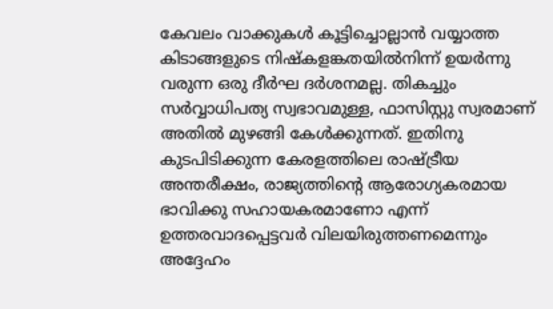കേവലം വാക്കുകള്‍ കൂട്ടിച്ചൊല്ലാന്‍ വയ്യാത്ത കിടാങ്ങളുടെ നിഷ്‌കളങ്കതയില്‍നിന്ന് ഉയര്‍ന്നു വരുന്ന ഒരു ദീര്‍ഘ ദര്‍ശനമല്ല. തികച്ചും സര്‍വ്വാധിപത്യ സ്വഭാവമുള്ള, ഫാസിസ്റ്റു സ്വരമാണ് അതില്‍ മുഴങ്ങി കേള്‍ക്കുന്നത്. ഇതിനു കുടപിടിക്കുന്ന കേരളത്തിലെ രാഷ്ട്രീയ അന്തരീക്ഷം, രാജ്യത്തിന്റെ ആരോഗ്യകരമായ ഭാവിക്കു സഹായകരമാണോ എന്ന് ഉത്തരവാദപ്പെട്ടവര്‍ വിലയിരുത്തണമെന്നും അദ്ദേഹം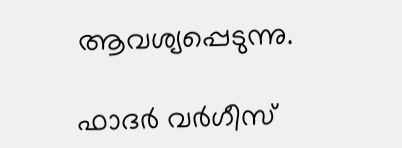ആവശ്യപ്പെടുന്നു.

ഫാദര്‍ വര്‍ഗീസ്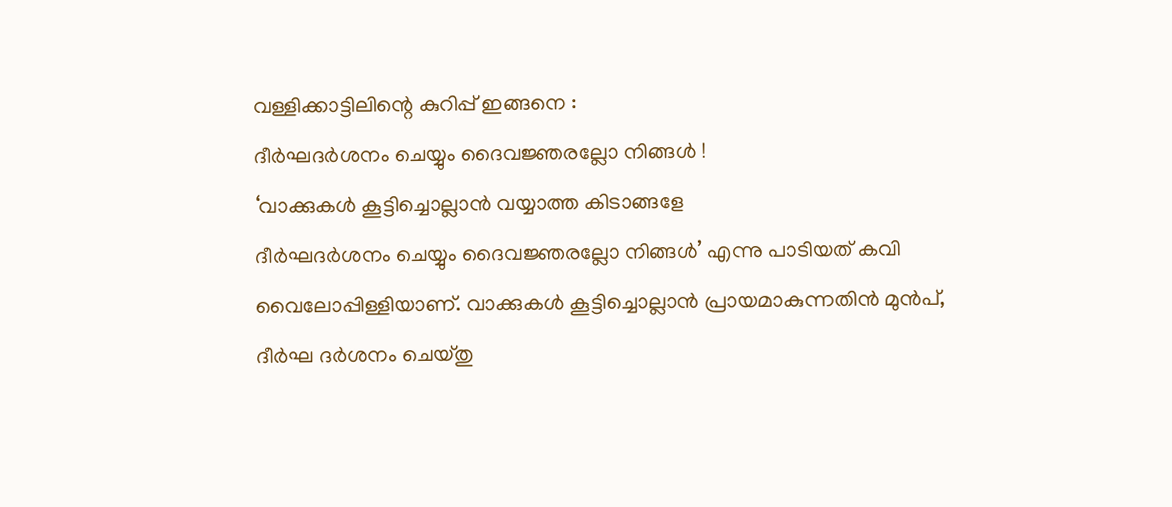വള്ളിക്കാട്ടിലിന്റെ കുറിപ്പ് ഇങ്ങനെ :
ദീര്‍ഘദര്‍ശനം ചെയ്യും ദൈവജ്ഞരല്ലോ നിങ്ങള്‍ !
‘വാക്കുകള്‍ കൂട്ടിച്ചൊല്ലാന്‍ വയ്യാത്ത കിടാങ്ങളേ
ദീര്‍ഘദര്‍ശനം ചെയ്യും ദൈവജ്ഞരല്ലോ നിങ്ങള്‍’ എന്നു പാടിയത് കവി വൈലോപ്പിള്ളിയാണ്. വാക്കുകള്‍ കൂട്ടിച്ചൊല്ലാന്‍ പ്രായമാകുന്നതിന്‍ മുന്‍പ്, ദീര്‍ഘ ദര്‍ശനം ചെയ്തു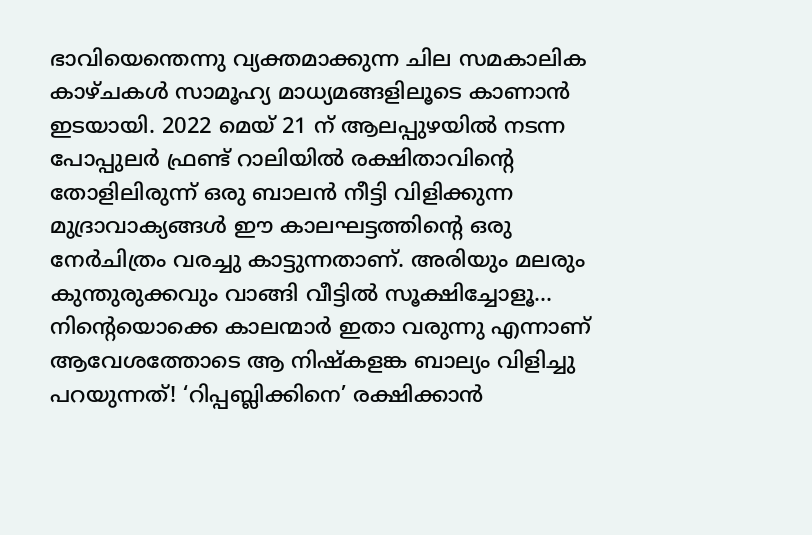ഭാവിയെന്തെന്നു വ്യക്തമാക്കുന്ന ചില സമകാലിക കാഴ്ചകള്‍ സാമൂഹ്യ മാധ്യമങ്ങളിലൂടെ കാണാന്‍ ഇടയായി. 2022 മെയ് 21 ന് ആലപ്പുഴയില്‍ നടന്ന പോപ്പുലര്‍ ഫ്രണ്ട് റാലിയില്‍ രക്ഷിതാവിന്റെ തോളിലിരുന്ന് ഒരു ബാലന്‍ നീട്ടി വിളിക്കുന്ന മുദ്രാവാക്യങ്ങള്‍ ഈ കാലഘട്ടത്തിന്റെ ഒരു നേര്‍ചിത്രം വരച്ചു കാട്ടുന്നതാണ്. അരിയും മലരും കുന്തുരുക്കവും വാങ്ങി വീട്ടില്‍ സൂക്ഷിച്ചോളൂ… നിന്റെയൊക്കെ കാലന്മാര്‍ ഇതാ വരുന്നു എന്നാണ് ആവേശത്തോടെ ആ നിഷ്‌കളങ്ക ബാല്യം വിളിച്ചു പറയുന്നത്! ‘റിപ്പബ്ലിക്കിനെ’ രക്ഷിക്കാന്‍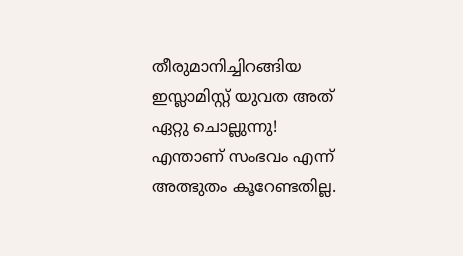തീരുമാനിച്ചിറങ്ങിയ ഇസ്ലാമിസ്റ്റ് യുവത അത് ഏറ്റു ചൊല്ലുന്നു! എന്താണ് സംഭവം എന്ന് അത്ഭുതം കൂറേണ്ടതില്ല.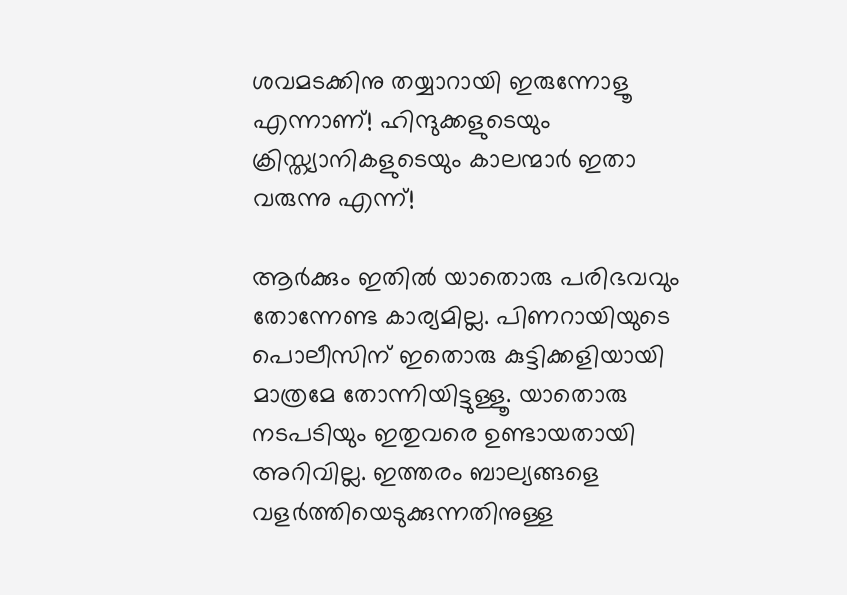ശവമടക്കിനു തയ്യാറായി ഇരുന്നോളൂ എന്നാണ്! ഹിന്ദുക്കളുടെയും ക്രിസ്ത്യാനികളുടെയും കാലന്മാര്‍ ഇതാ വരുന്നു എന്ന്!

ആര്‍ക്കും ഇതില്‍ യാതൊരു പരിഭവവും തോന്നേണ്ട കാര്യമില്ല. പിണറായിയുടെ പൊലീസിന് ഇതൊരു കുട്ടിക്കളിയായി മാത്രമേ തോന്നിയിട്ടുള്ളൂ. യാതൊരു നടപടിയും ഇതുവരെ ഉണ്ടായതായി അറിവില്ല. ഇത്തരം ബാല്യങ്ങളെ വളര്‍ത്തിയെടുക്കുന്നതിനുള്ള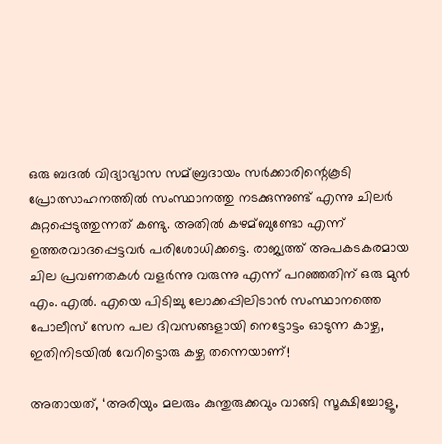ഒരു ബദല്‍ വിദ്യാഭ്യാസ സമ്ബ്രദായം സര്‍ക്കാരിന്റെകൂടി പ്രോത്സാഹനത്തില്‍ സംസ്ഥാനത്തു നടക്കുന്നുണ്ട് എന്നു ചിലര്‍ കുറ്റപ്പെടുത്തുന്നത് കണ്ടു. അതില്‍ കഴമ്ബുണ്ടോ എന്ന് ഉത്തരവാദപ്പെട്ടവര്‍ പരിശോധിക്കട്ടെ. രാജ്യത്ത് അപകടകരമായ ചില പ്രവണതകള്‍ വളര്‍ന്നു വരുന്നു എന്ന് പറഞ്ഞതിന് ഒരു മുന്‍ എം. എല്‍. എയെ പിടിച്ചു ലോക്കപ്പിലിടാന്‍ സംസ്ഥാനത്തെ പോലീസ് സേന പല ദിവസങ്ങളായി നെട്ടോട്ടം ഓടുന്ന കാഴ്ച, ഇതിനിടയില്‍ വേറിട്ടൊരു കഴ്ച തന്നെയാണ്!

അതായത്, ‘അരിയും മലരും കുന്തുരുക്കവും വാങ്ങി സൂക്ഷിച്ചോളൂ,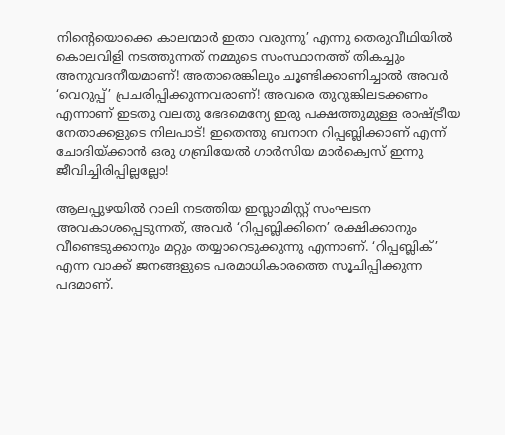നിന്റെയൊക്കെ കാലന്മാര്‍ ഇതാ വരുന്നു’ എന്നു തെരുവീഥിയില്‍ കൊലവിളി നടത്തുന്നത് നമ്മുടെ സംസ്ഥാനത്ത് തികച്ചും അനുവദനീയമാണ്! അതാരെങ്കിലും ചൂണ്ടിക്കാണിച്ചാല്‍ അവര്‍ ‘വെറുപ്പ്’ പ്രചരിപ്പിക്കുന്നവരാണ്! അവരെ തുറുങ്കിലടക്കണം എന്നാണ് ഇടതു വലതു ഭേദമെന്യേ ഇരു പക്ഷത്തുമുള്ള രാഷ്ട്രീയ നേതാക്കളുടെ നിലപാട്! ഇതെന്തു ബനാന റിപ്പബ്ലിക്കാണ് എന്ന് ചോദിയ്ക്കാന്‍ ഒരു ഗബ്രിയേല്‍ ഗാര്‍സിയ മാര്‍ക്വെസ് ഇന്നു ജീവിച്ചിരിപ്പില്ലല്ലോ!

ആലപ്പുഴയില്‍ റാലി നടത്തിയ ഇസ്ലാമിസ്റ്റ് സംഘടന അവകാശപ്പെടുന്നത്, അവര്‍ ‘റിപ്പബ്ലിക്കിനെ’ രക്ഷിക്കാനും വീണ്ടെടുക്കാനും മറ്റും തയ്യാറെടുക്കുന്നു എന്നാണ്. ‘റിപ്പബ്ലിക്’ എന്ന വാക്ക് ജനങ്ങളുടെ പരമാധികാരത്തെ സൂചിപ്പിക്കുന്ന പദമാണ്.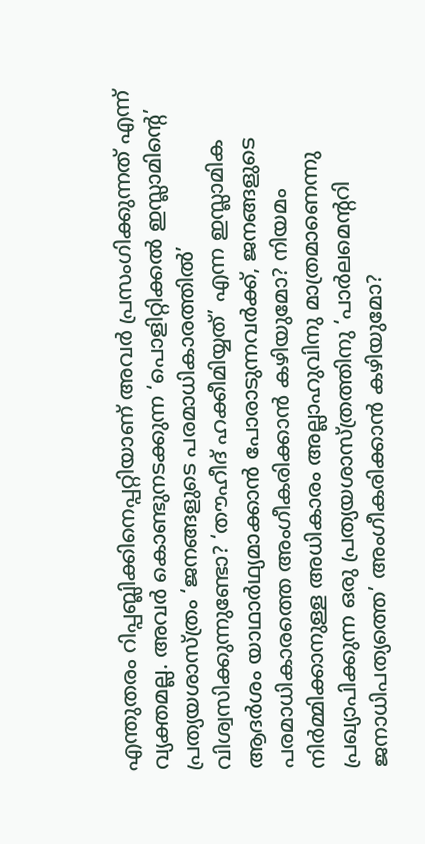എന്തുതരം റിപ്പബ്ലിക്കിനെപ്പറ്റിയാണ് അവര്‍ പ്രസംഗിക്കുന്നത് എന്ന് വ്യക്തമല്ല. അവര്‍ കൊണ്ടുനടക്കുന്ന ‘പൊളിറ്റിക്കല്‍ ഇസ്ലാമിന്റെ’ പ്രത്യയശാസ്ത്രം ‘ജനങ്ങളുടെ പരമാധികാരത്തില്‍’ വിശ്വസിക്കുന്നുണ്ടോ? ‘തൗഹീദ് ഹക്കീമിയ്യത്’ എന്ന ഇസ്ലാമിക ആദര്‍ശം യാഥാര്‍ഥ്യമാക്കാന്‍ പോരാടുന്നവര്‍ക്ക്, ജനങ്ങളുടെ പരമാധികാരത്തെ അംഗീകരിക്കാന്‍ കഴിയുമോ? നിയമം നിര്‍മ്മിക്കാനുള്ള അധികാരം അല്ലാഹുവിനു മാത്രമാണെന്നു പ്രഖ്യാപിക്കുന്ന ഒരു പ്രത്യയശാസ്ത്രത്തിനു ‘പാര്‍ലമെന്ററി ജനാധിപത്യത്തെ’ അംഗീകരിക്കാന്‍ കഴിയുമോ?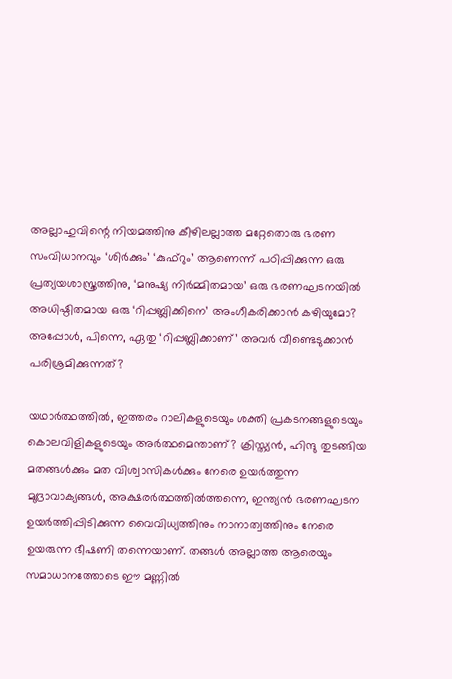അല്ലാഹുവിന്റെ നിയമത്തിനു കീഴിലല്ലാത്ത മറ്റേതൊരു ഭരണ സംവിധാനവും ‘ശിര്‍ക്കും’ ‘കുഫ്റും’ ആണെന്ന് പഠിപ്പിക്കുന്ന ഒരു പ്രത്യയശാസ്ത്രത്തിനു, ‘മനുഷ്യ നിര്‍മ്മിതമായ’ ഒരു ഭരണഘടനയില്‍ അധിഷ്ഠിതമായ ഒരു ‘റിപ്പബ്ലിക്കിനെ’ അംഗീകരിക്കാന്‍ കഴിയുമോ? അപ്പോള്‍, പിന്നെ, ഏതു ‘റിപ്പബ്ലിക്കാണ്’ അവര്‍ വീണ്ടെടുക്കാന്‍ പരിശ്രമിക്കുന്നത്?

യഥാര്‍ത്ഥത്തില്‍, ഇത്തരം റാലികളുടെയും ശക്തി പ്രകടനങ്ങളുടെയും കൊലവിളികളുടെയും അര്‍ത്ഥമെന്താണ്? ക്രിസ്ത്യന്‍, ഹിന്ദു തുടങ്ങിയ മതങ്ങള്‍ക്കും മത വിശ്വാസികള്‍ക്കും നേരെ ഉയര്‍ത്തുന്ന മുദ്രാവാക്യങ്ങള്‍, അക്ഷരര്‍ത്ഥത്തില്‍ത്തന്നെ, ഇന്ത്യന്‍ ഭരണഘടന ഉയര്‍ത്തിപ്പിടിക്കുന്ന വൈവിധ്യത്തിനും നാനാത്വത്തിനും നേരെ ഉയരുന്ന ഭീഷണി തന്നെയാണ്. തങ്ങള്‍ അല്ലാത്ത ആരെയും സമാധാനത്തോടെ ഈ മണ്ണില്‍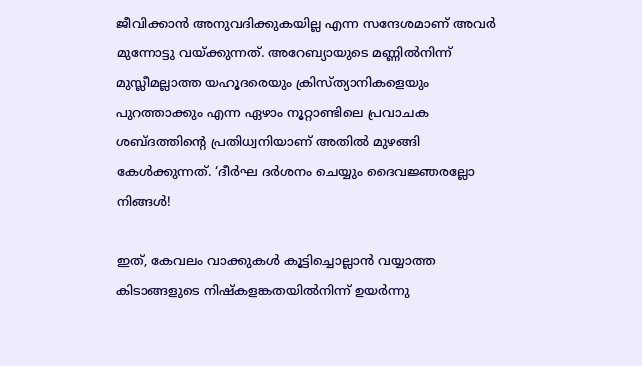ജീവിക്കാന്‍ അനുവദിക്കുകയില്ല എന്ന സന്ദേശമാണ് അവര്‍ മുന്നോട്ടു വയ്ക്കുന്നത്. അറേബ്യായുടെ മണ്ണില്‍നിന്ന് മുസ്ലീമല്ലാത്ത യഹൂദരെയും ക്രിസ്ത്യാനികളെയും പുറത്താക്കും എന്ന ഏഴാം നൂറ്റാണ്ടിലെ പ്രവാചക ശബ്ദത്തിന്റെ പ്രതിധ്വനിയാണ് അതില്‍ മുഴങ്ങി കേള്‍ക്കുന്നത്. ‘ദീര്‍ഘ ദര്‍ശനം ചെയ്യും ദൈവജ്ഞരല്ലോ നിങ്ങള്‍!

ഇത്, കേവലം വാക്കുകള്‍ കൂട്ടിച്ചൊല്ലാന്‍ വയ്യാത്ത കിടാങ്ങളുടെ നിഷ്‌കളങ്കതയില്‍നിന്ന് ഉയര്‍ന്നു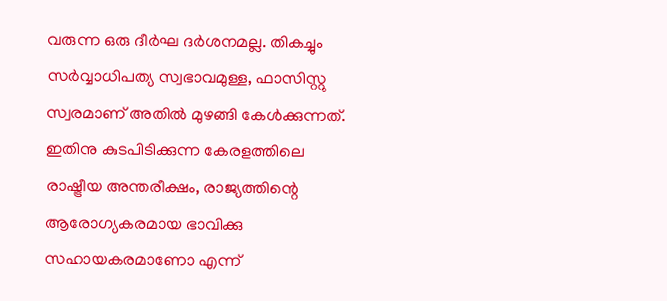വരുന്ന ഒരു ദീര്‍ഘ ദര്‍ശനമല്ല. തികച്ചും സര്‍വ്വാധിപത്യ സ്വഭാവമുള്ള, ഫാസിസ്റ്റു സ്വരമാണ് അതില്‍ മുഴങ്ങി കേള്‍ക്കുന്നത്. ഇതിനു കുടപിടിക്കുന്ന കേരളത്തിലെ രാഷ്ട്രീയ അന്തരീക്ഷം, രാജ്യത്തിന്റെ ആരോഗ്യകരമായ ഭാവിക്കു സഹായകരമാണോ എന്ന്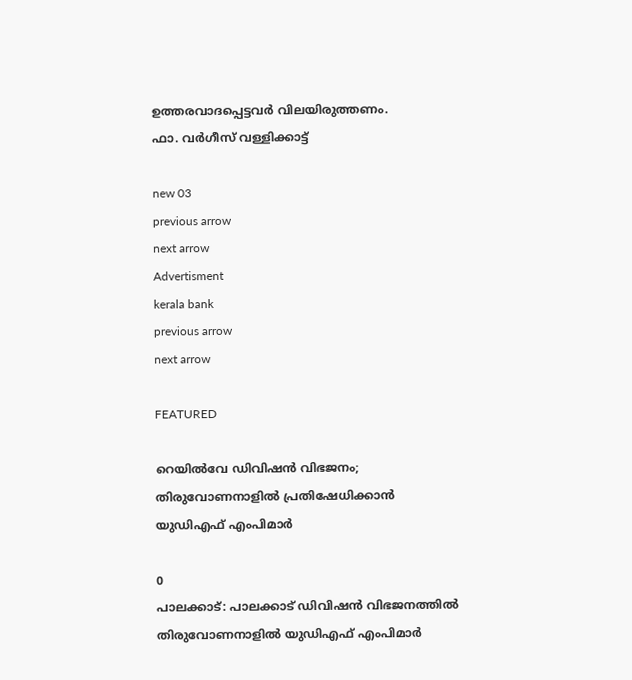ഉത്തരവാദപ്പെട്ടവര്‍ വിലയിരുത്തണം.
ഫാ. വര്‍ഗീസ് വള്ളിക്കാട്ട്

new 03
previous arrow
next arrow
Advertisment
kerala bank
previous arrow
next arrow

FEATURED

റെയിൽവേ ഡിവിഷൻ വിഭജനം; തിരുവോണനാളിൽ പ്രതിഷേധിക്കാന്‍ യുഡിഎഫ് എംപിമാര്‍

0
പാലക്കാട്: പാലക്കാട് ഡിവിഷന്‍ വിഭജനത്തില്‍ തിരുവോണനാളില്‍ യുഡിഎഫ് എംപിമാര്‍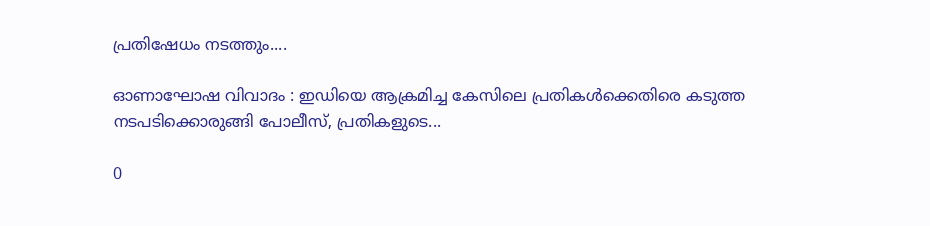പ്രതിഷേധം നടത്തും....

ഓണാഘോഷ വിവാദം : ഇഡിയെ ആക്രമിച്ച കേസിലെ പ്രതികൾക്കെതിരെ കടുത്ത നടപടിക്കൊരുങ്ങി പോലീസ്, പ്രതികളുടെ...

0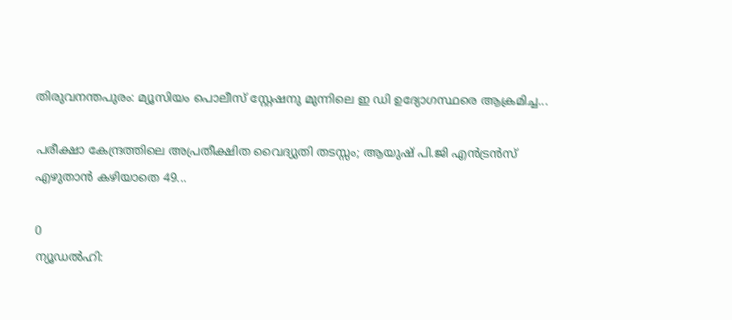തിരുവനന്തപുരം: മ്യൂസിയം പൊലീസ് സ്റ്റേഷനു മുന്നിലെ ഇ ഡി ഉദ്യോഗസ്ഥരെ ആക്രമിച്ച...

പരീക്ഷാ കേന്ദ്രത്തിലെ അപ്രതീക്ഷിത വൈദ്യുതി തടസ്സം; ആയുഷ് പി.ജി എൻട്രൻസ് എഴുതാൻ കഴിയാതെ 49...

0
ന്യൂഡല്‍ഹി: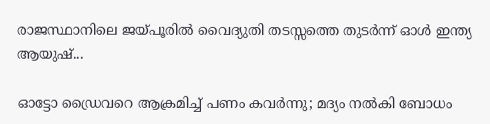രാജസ്ഥാനിലെ ജയ്പൂരില്‍ വൈദ്യുതി തടസ്സത്തെ തുടര്‍ന്ന് ഓള്‍ ഇന്ത്യ ആയുഷ്...

ഓട്ടോ ഡ്രൈവറെ ആക്രമിച്ച് പണം കവർന്നു; മദ്യം നൽകി ബോധം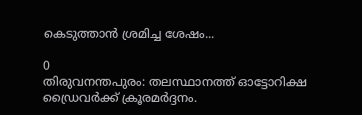കെടുത്താൻ ശ്രമിച്ച ശേഷം...

0
തിരുവനന്തപുരം: തലസ്ഥാനത്ത് ഓട്ടോറിക്ഷ ഡ്രൈവര്‍ക്ക് ക്രൂരമര്‍ദ്ദനം.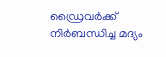ഡ്രൈവര്‍ക്ക് നിര്‍ബന്ധിച്ച മദ്യം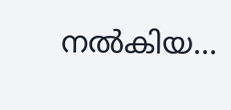നല്‍കിയ...